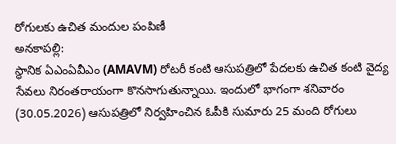రోగులకు ఉచిత మందుల పంపిణీ
అనకాపల్లి:
స్థానిక ఏఎంఏవీఎం (AMAVM) రోటరీ కంటి ఆసుపత్రిలో పేదలకు ఉచిత కంటి వైద్య సేవలు నిరంతరాయంగా కొనసాగుతున్నాయి. ఇందులో భాగంగా శనివారం (30.05.2026) ఆసుపత్రిలో నిర్వహించిన ఓపీకి సుమారు 25 మంది రోగులు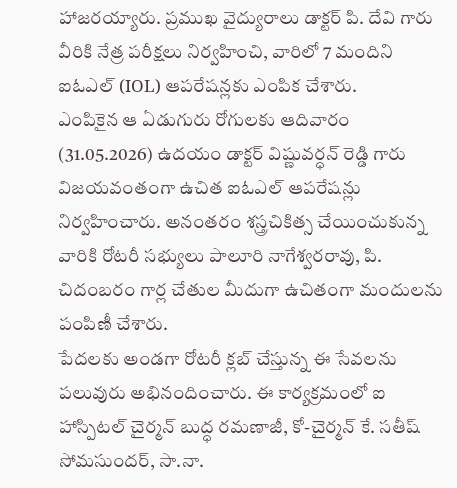హాజరయ్యారు. ప్రముఖ వైద్యురాలు డాక్టర్ పి. దేవి గారు వీరికి నేత్ర పరీక్షలు నిర్వహించి, వారిలో 7 మందిని ఐఓఎల్ (IOL) ఆపరేషన్లకు ఎంపిక చేశారు.
ఎంపికైన ఆ ఏడుగురు రోగులకు ఆదివారం (31.05.2026) ఉదయం డాక్టర్ విష్ణువర్ధన్ రెడ్డి గారు విజయవంతంగా ఉచిత ఐఓఎల్ ఆపరేషన్లు నిర్వహించారు. అనంతరం శస్త్రచికిత్స చేయించుకున్న వారికి రోటరీ సభ్యులు పాలూరి నాగేశ్వరరావు, పి. చిదంబరం గార్ల చేతుల మీదుగా ఉచితంగా మందులను పంపిణీ చేశారు.
పేదలకు అండగా రోటరీ క్లబ్ చేస్తున్న ఈ సేవలను పలువురు అభినందించారు. ఈ కార్యక్రమంలో ఐ హాస్పిటల్ చైర్మన్ బుద్ధ రమణాజీ, కో-చైర్మన్ కే. సతీష్ సోమసుందర్, సా.నా.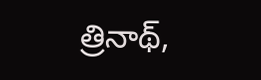త్రినాథ్,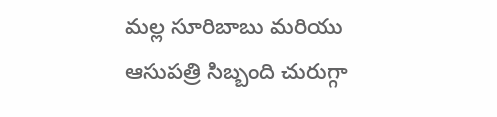మల్ల సూరిబాబు మరియు ఆసుపత్రి సిబ్బంది చురుగ్గా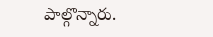పాల్గొన్నారు.